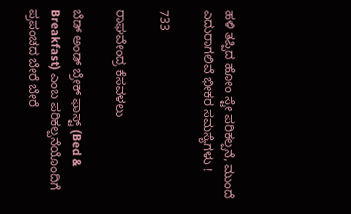ಹಳಿ ತಪ್ಪಿದ ಹೋಂ ಸ್ಟೇ ಪರಿಕಲ್ಪನೆ, ಮುಂದೆ ಎದುರಾಗಲಿವೆ ಭೀಕರ ಸಮಸ್ಯೆಗಳು !

733

ರಾಘವೇಂದ್ರ ಕೆಸವಳಲು

ಬೆಡ್ ಅಂಡ್ ಬ್ರೇಕ್ ಫಾಸ್ಟ್ (Bed & Breakfast) ಎಂಬ ಪರಿಕಲ್ಪನೆಯೊಂದಿಗೆ ಪ್ರಪಂಚದ ಬೇರೆ ಬೇರೆ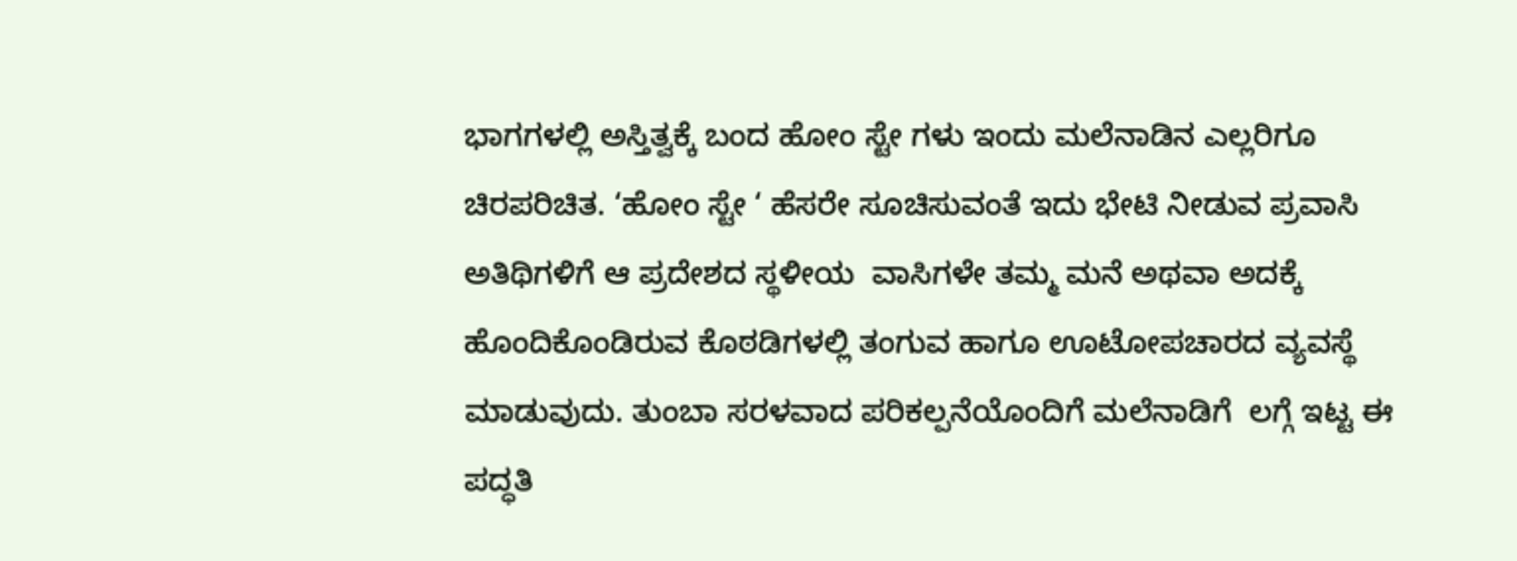ಭಾಗಗಳಲ್ಲಿ ಅಸ್ತಿತ್ವಕ್ಕೆ ಬಂದ ಹೋಂ ಸ್ಟೇ ಗಳು ಇಂದು ಮಲೆನಾಡಿನ ಎಲ್ಲರಿಗೂ ಚಿರಪರಿಚಿತ. ‘ಹೋಂ ಸ್ಟೇ ‘ ಹೆಸರೇ ಸೂಚಿಸುವಂತೆ ಇದು ಭೇಟಿ ನೀಡುವ ಪ್ರವಾಸಿ ಅತಿಥಿಗಳಿಗೆ ಆ ಪ್ರದೇಶದ ಸ್ಥಳೀಯ  ವಾಸಿಗಳೇ ತಮ್ಮ ಮನೆ ಅಥವಾ ಅದಕ್ಕೆ ಹೊಂದಿಕೊಂಡಿರುವ ಕೊಠಡಿಗಳಲ್ಲಿ ತಂಗುವ ಹಾಗೂ ಊಟೋಪಚಾರದ ವ್ಯವಸ್ಥೆ ಮಾಡುವುದು. ತುಂಬಾ ಸರಳವಾದ ಪರಿಕಲ್ಪನೆಯೊಂದಿಗೆ ಮಲೆನಾಡಿಗೆ  ಲಗ್ಗೆ ಇಟ್ಟ ಈ ಪದ್ಧತಿ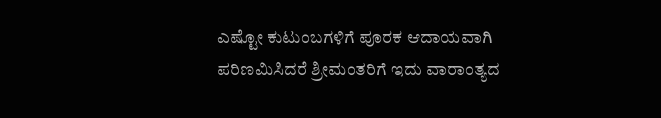ಎಷ್ಟೋ ಕುಟುಂಬಗಳಿಗೆ ಪೂರಕ ಆದಾಯವಾಗಿ ಪರಿಣಮಿಸಿದರೆ ಶ್ರೀಮಂತರಿಗೆ ಇದು ವಾರಾಂತ್ಯದ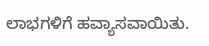ಲಾಭಗಳಿಗೆ ಹವ್ಯಾಸವಾಯಿತು.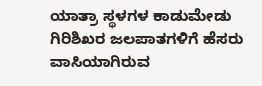ಯಾತ್ರಾ ಸ್ಥಳಗಳ ಕಾಡುಮೇಡು ಗಿರಿಶಿಖರ ಜಲಪಾತಗಳಿಗೆ ಹೆಸರು ವಾಸಿಯಾಗಿರುವ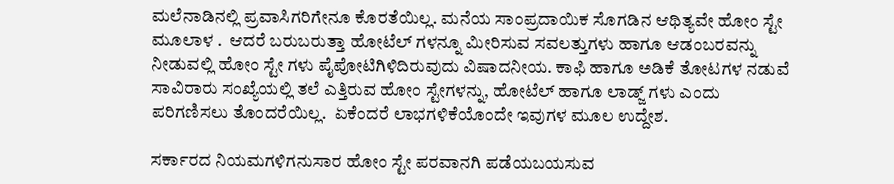ಮಲೆನಾಡಿನಲ್ಲಿ ಪ್ರವಾಸಿಗರಿಗೇನೂ ಕೊರತೆಯಿಲ್ಲ. ಮನೆಯ ಸಾಂಪ್ರದಾಯಿಕ ಸೊಗಡಿನ ಆಥಿತ್ಯವೇ ಹೋಂ ಸ್ಟೇ ಮೂಲಾಳ .  ಆದರೆ ಬರುಬರುತ್ತಾ ಹೋಟೆಲ್ ಗಳನ್ನೂ ಮೀರಿಸುವ ಸವಲತ್ತುಗಳು ಹಾಗೂ ಆಡಂಬರವನ್ನು ನೀಡುವಲ್ಲಿ ಹೋಂ ಸ್ಟೇ ಗಳು ಪೈಪೋಟಿಗಿಳಿದಿರುವುದು ವಿಷಾದನೀಯ. ಕಾಫಿ ಹಾಗೂ ಅಡಿಕೆ ತೋಟಗಳ ನಡುವೆ ಸಾವಿರಾರು ಸಂಖ್ಯೆಯಲ್ಲಿ ತಲೆ ಎತ್ತಿರುವ ಹೋಂ ಸ್ಟೇಗಳನ್ನು, ಹೋಟೆಲ್ ಹಾಗೂ ಲಾಡ್ಜ್ ಗಳು ಎಂದು ಪರಿಗಣಿಸಲು ತೊಂದರೆಯಿಲ್ಲ.  ಏಕೆಂದರೆ ಲಾಭಗಳಿಕೆಯೊಂದೇ ಇವುಗಳ ಮೂಲ ಉದ್ದೇಶ.

ಸರ್ಕಾರದ ನಿಯಮಗಳಿಗನುಸಾರ ಹೋಂ ಸ್ಟೇ ಪರವಾನಗಿ ಪಡೆಯಬಯಸುವ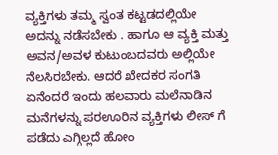ವ್ಯಕ್ತಿಗಳು ತಮ್ಮ ಸ್ವಂತ ಕಟ್ಟಡದಲ್ಲಿಯೇ ಅದನ್ನು ನಡೆಸಬೇಕು . ಹಾಗೂ ಆ ವ್ಯಕ್ತಿ ಮತ್ತು ಅವನ/ಅವಳ ಕುಟುಂಬದವರು ಅಲ್ಲಿಯೇ ನೆಲಸಿರಬೇಕು. ಆದರೆ ಖೇದಕರ ಸಂಗತಿ ಏನೆಂದರೆ ಇಂದು ಹಲವಾರು ಮಲೆನಾಡಿನ ಮನೆಗಳನ್ನು ಪರಊರಿನ ವ್ಯಕ್ತಿಗಳು ಲೀಸ್ ಗೆ ಪಡೆದು ಎಗ್ಗಿಲ್ಲದೆ ಹೋಂ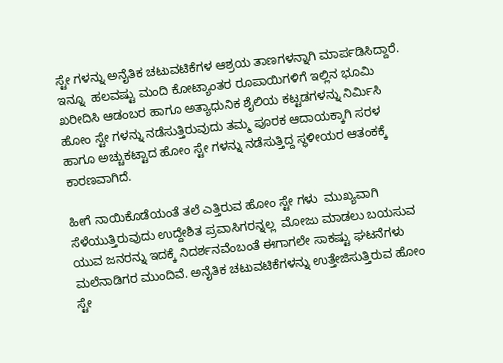ಸ್ಟೇ ಗಳನ್ನು ಅನೈತಿಕ ಚಟುವಟಿಕೆಗಳ ಆಶ್ರಯ ತಾಣಗಳನ್ನಾಗಿ ಮಾರ್ಪಡಿಸಿದ್ದಾರೆ. ಇನ್ನೂ  ಹಲವಷ್ಟು ಮಂದಿ ಕೋಟ್ಯಾಂತರ ರೂಪಾಯಿಗಳಿಗೆ ಇಲ್ಲಿನ ಭೂಮಿ ಖರೀದಿಸಿ ಆಡಂಬರ ಹಾಗೂ ಅತ್ಯಾಧುನಿಕ ಶೈಲಿಯ ಕಟ್ಟಡಗಳನ್ನು ನಿರ್ಮಿಸಿ ಹೋಂ ಸ್ಟೇ ಗಳನ್ನು ನಡೆಸುತ್ತಿರುವುದು ತಮ್ಮ ಪೂರಕ ಆದಾಯಕ್ಕಾಗಿ ಸರಳ ಹಾಗೂ ಅಚ್ಚುಕಟ್ಟಾದ ಹೋಂ ಸ್ಟೇ ಗಳನ್ನು ನಡೆಸುತ್ತಿದ್ದ ಸ್ಥಳೀಯರ ಆತಂಕಕ್ಕೆ ಕಾರಣವಾಗಿದೆ.

ಹೀಗೆ ನಾಯಿಕೊಡೆಯಂತೆ ತಲೆ ಎತ್ತಿರುವ ಹೋಂ ಸ್ಟೇ ಗಳು  ಮುಖ್ಯವಾಗಿ ಸೆಳೆಯುತ್ತಿರುವುದು ಉದ್ದೇಶಿತ ಪ್ರವಾಸಿಗರನ್ನಲ್ಲ  ಮೋಜು ಮಾಡಲು ಬಯಸುವ ಯುವ ಜನರನ್ನು ಇದಕ್ಕೆ ನಿದರ್ಶನವೆಂಬಂತೆ ಈಗಾಗಲೇ ಸಾಕಷ್ಟು ಘಟನೆಗಳು ಮಲೆನಾಡಿಗರ ಮುಂದಿವೆ. ಅನೈತಿಕ ಚಟುವಟಿಕೆಗಳನ್ನು ಉತ್ತೇಜಿಸುತ್ತಿರುವ ಹೋಂ ಸ್ಟೇ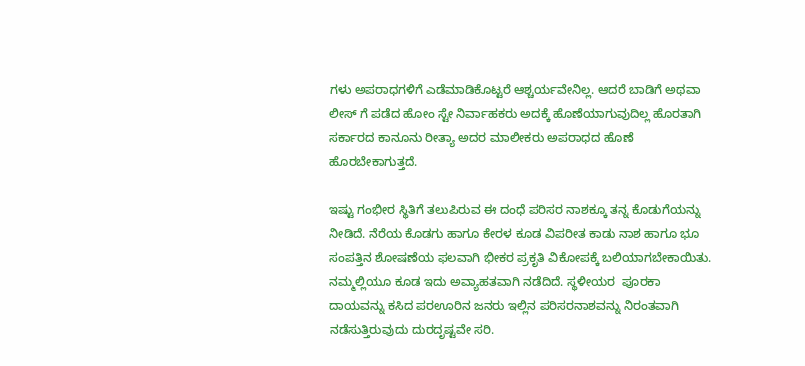ಗಳು ಅಪರಾಧಗಳಿಗೆ ಎಡೆಮಾಡಿಕೊಟ್ಟರೆ ಆಶ್ಚರ್ಯವೇನಿಲ್ಲ. ಆದರೆ ಬಾಡಿಗೆ ಅಥವಾ ಲೀಸ್ ಗೆ ಪಡೆದ ಹೋಂ ಸ್ಟೇ ನಿರ್ವಾಹಕರು ಅದಕ್ಕೆ ಹೊಣೆಯಾಗುವುದಿಲ್ಲ ಹೊರತಾಗಿ ಸರ್ಕಾರದ ಕಾನೂನು ರೀತ್ಯಾ ಅದರ ಮಾಲೀಕರು ಅಪರಾಧದ ಹೊಣೆ ಹೊರಬೇಕಾಗುತ್ತದೆ.

ಇಷ್ಟು ಗಂಭೀರ ಸ್ಥಿತಿಗೆ ತಲುಪಿರುವ ಈ ದಂಧೆ ಪರಿಸರ ನಾಶಕ್ಕೂ ತನ್ನ ಕೊಡುಗೆಯನ್ನು ನೀಡಿದೆ. ನೆರೆಯ ಕೊಡಗು ಹಾಗೂ ಕೇರಳ ಕೂಡ ವಿಪರೀತ ಕಾಡು ನಾಶ ಹಾಗೂ ಭೂ ಸಂಪತ್ತಿನ ಶೋಷಣೆಯ ಫಲವಾಗಿ ಭೀಕರ ಪ್ರಕೃತಿ ವಿಕೋಪಕ್ಕೆ ಬಲಿಯಾಗಬೇಕಾಯಿತು. ನಮ್ಮಲ್ಲಿಯೂ ಕೂಡ ಇದು ಅವ್ಯಾಹತವಾಗಿ ನಡೆದಿದೆ. ಸ್ಥಳೀಯರ  ಪೂರಕಾ ದಾಯವನ್ನು ಕಸಿದ ಪರಊರಿನ ಜನರು ಇಲ್ಲಿನ ಪರಿಸರನಾಶವನ್ನು ನಿರಂತವಾಗಿ ನಡೆಸುತ್ತಿರುವುದು ದುರದೃಷ್ಟವೇ ಸರಿ.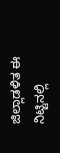ಜಿಲ್ಲಾಡಳಿತ ಈ ನಿಟ್ಟಿನಲ್ಲಿ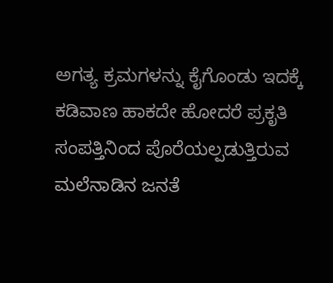ಅಗತ್ಯ ಕ್ರಮಗಳನ್ನು ಕೈಗೊಂಡು ಇದಕ್ಕೆ ಕಡಿವಾಣ ಹಾಕದೇ ಹೋದರೆ ಪ್ರಕೃತಿ ಸಂಪತ್ತಿನಿಂದ ಪೊರೆಯಲ್ಪಡುತ್ತಿರುವ  ಮಲೆನಾಡಿನ ಜನತೆ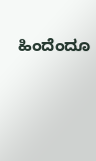ಹಿಂದೆಂದೂ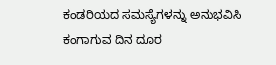ಕಂಡರಿಯದ ಸಮಸ್ಯೆಗಳನ್ನು ಅನುಭವಿಸಿ ಕಂಗಾಗುವ ದಿನ ದೂರ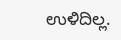ಉಳಿದಿಲ್ಲ.